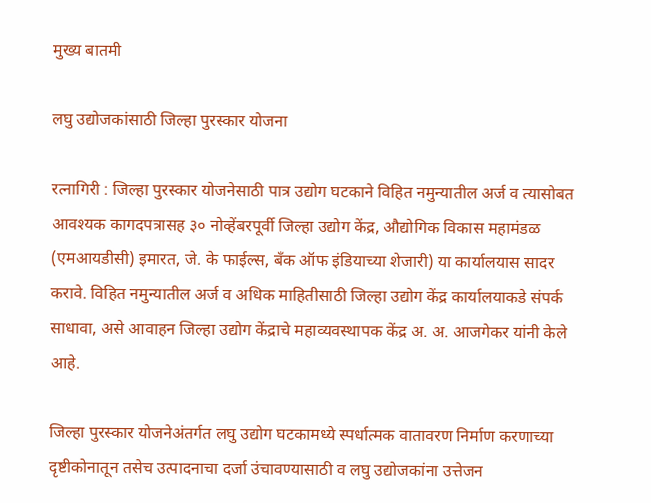मुख्य बातमी

लघु उद्योजकांसाठी जिल्हा पुरस्कार योजना

रत्नागिरी : जिल्हा पुरस्कार योजनेसाठी पात्र उद्योग घटकाने विहित नमुन्यातील अर्ज व त्यासोबत आवश्यक कागदपत्रासह ३० नोव्हेंबरपूर्वी जिल्हा उद्योग केंद्र, औद्योगिक विकास महामंडळ (एमआयडीसी) इमारत, जे. के फाईल्स, बँक ऑफ इंडियाच्या शेजारी) या कार्यालयास सादर करावे. विहित नमुन्यातील अर्ज व अधिक माहितीसाठी जिल्हा उद्योग केंद्र कार्यालयाकडे संपर्क साधावा, असे आवाहन जिल्हा उद्योग केंद्राचे महाव्यवस्थापक केंद्र अ. अ. आजगेकर यांनी केले आहे.

जिल्हा पुरस्कार योजनेअंतर्गत लघु उद्योग घटकामध्ये स्पर्धात्मक वातावरण निर्माण करणाच्या दृष्टीकोनातून तसेच उत्पादनाचा दर्जा उंचावण्यासाठी व लघु उद्योजकांना उत्तेजन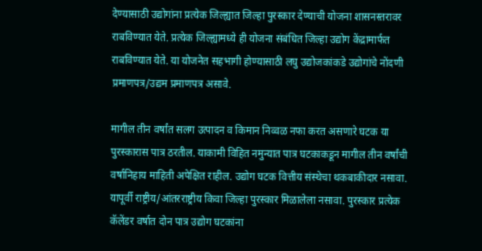देण्यासाठी उद्योगांना प्रत्येक जिल्ह्यात जिल्हा पुरस्कार देण्याची योजना शासनस्तरावर राबविण्यात येते. प्रत्येक जिल्ह्यामध्ये ही योजना संबंधित जिल्हा उद्योग केंद्रामार्फत राबविण्यात येते. या योजनेत सहभागी होण्यासाठी लघु उद्योजकांकडे उद्योगांचे नोंदणी प्रमाणपत्र/उद्यम प्रमाणपत्र असावे.

मागील तीन वर्षांत सलग उत्पादन व किमान निव्वळ नफा करत असणारे घटक या पुरस्कारास पात्र ठरतील. याकामी विहित नमुन्यात पात्र घटकाकडून मागील तीन वर्षांची वर्षानिहाय माहिती अपेक्षित राहील. उद्योग घटक वित्तीय संस्थेचा थकबाकीदार नसावा. यापूर्वी राष्ट्रीय/आंतरराष्ट्रीय किवा जिल्हा पुरस्कार मिळालेला नसावा. पुरस्कार प्रत्येक कॅलेंडर वर्षात दोन पात्र उद्योग घटकांना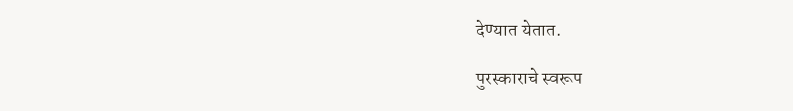देण्यात येतात.

पुरस्काराचे स्वरूप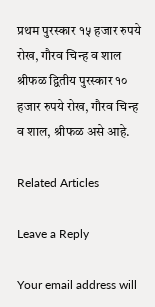प्रथम पुरस्कार १५ हजार रुपये रोख, गौरव चिन्ह व शाल श्रीफळ द्वितीय पुरस्कार १० हजार रुपये रोख, गौरव चिन्ह व शाल, श्रीफळ असे आहे.

Related Articles

Leave a Reply

Your email address will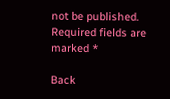not be published. Required fields are marked *

Back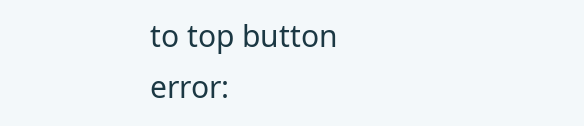to top button
error: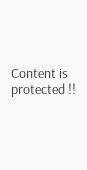Content is protected !!